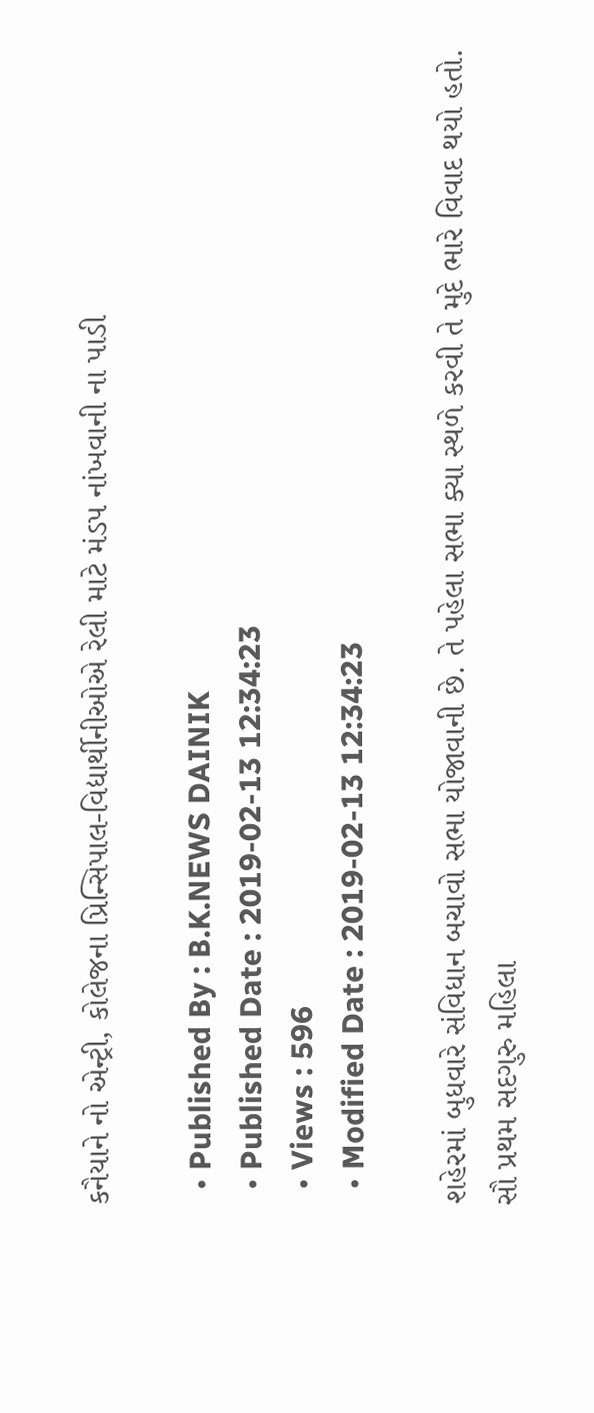કનૈયાને નો એન્ટ્રી, કોલેજના પ્રિન્સિપાલ-વિદ્યાર્થીનીઓએ રેલી માટે મંડપ નાંખવાની ના પાડી

  • Published By : B.K.NEWS DAINIK
  • Published Date : 2019-02-13 12:34:23
  • Views : 596
  • Modified Date : 2019-02-13 12:34:23

શહેરમાં બુધવારે સંવિધાન બચાવો સભા યોજાવાની છે. તે પહેલા સભા ક્યા સ્થળે કરવી તે મુદે ભારે વિવાદ થયો હતો. સૌ પ્રથમ સદગુરુ મહિલા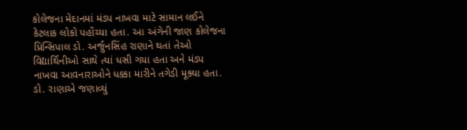કોલેજના મેદાનમાં મંડપ નાખવા માટે સામાન લઈને કેટલાક લોકો પહોંચ્યા હતા. આ અંગેની જાણ કોલેજના પ્રિન્સિપાલ ડો. અર્જુનસિંહ રાણાને થતાં તેઓ વિદ્યાર્થિનીઓ સાથે ત્યાં ધસી ગયા હતા અને મંડપ નાખવા આવનારાઓને ધક્કા મારીને તગેડી મૂક્યા હતા. ડો. રાણાએ જણાવ્યું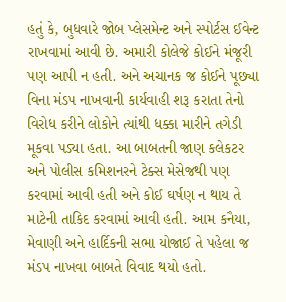હતું કે, બુધવારે જોબ પ્લેસમેન્ટ અને સ્પોર્ટસ ઈવેન્ટ રાખવામાં આવી છે. અમારી કોલેજે કોઈને મંજૂરી પણ આપી ન હતી. અને અચાનક જ કોઈને પૂછ્યા વિના મંડપ નાખવાની કાર્યવાહી શરૂ કરાતા તેનો વિરોધ કરીને લોકોને ત્યાંથી ધક્કા મારીને તગેડી મૂકવા પડ્યા હતા. આ બાબતની જાણ કલેકટર અને પોલીસ કમિશનરને ટેક્સ મેસેજથી પણ કરવામાં આવી હતી અને કોઈ ઘર્ષણ ન થાય તે માટેની તાકિદ કરવામાં આવી હતી. આમ કનૈયા, મેવાણી અને હાર્દિકની સભા યોજાઈ તે પહેલા જ મંડપ નાખવા બાબતે વિવાદ થયો હતો.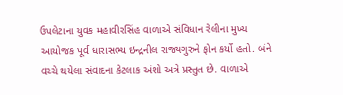ઉપલેટાના યુવક મહાવીરસિંહ વાળાએ સંવિધાન રેલીના મુખ્ય આયોજક પૂર્વ ધારાસભ્ય ઇન્દ્રનીલ રાજ્યગુરુને ફોન કર્યો હતો. બંને વચ્ચે થયેલા સંવાદના કેટલાક અંશો અત્રે પ્રસ્તુત છે. વાળાએ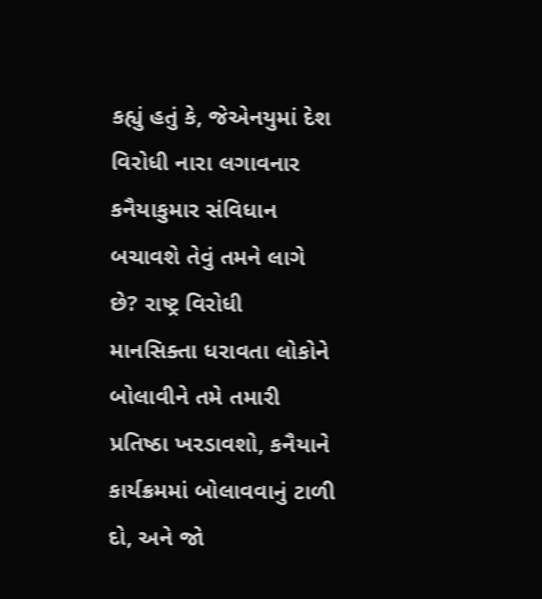કહ્યું હતું કે, જેએનયુમાં દેશ વિરોધી નારા લગાવનાર કનૈયાકુમાર સંવિધાન બચાવશે તેવું તમને લાગે છે? રાષ્ટ્ર વિરોધી માનસિક્તા ધરાવતા લોકોને બોલાવીને તમે તમારી પ્રતિષ્ઠા ખરડાવશો, કનૈયાને કાર્યક્રમમાં બોલાવવાનું ટાળી દો, અને જો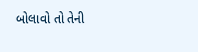બોલાવો તો તેની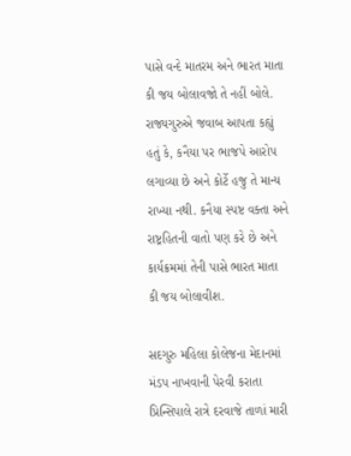પાસે વન્દે માતરમ અને ભારત માતા કી જય બોલાવજો તે નહીં બોલે. રાજ્યગુરુએ જવાબ આપતા કહ્યું હતું કે, કનૈયા પર ભાજપે આરોપ લગાવ્યા છે અને કોર્ટે હજુ તે માન્ય રાખ્યા નથી. કનૈયા સ્પષ્ટ વક્તા અને રાષ્ટ્રહિતની વાતો પણ કરે છે અને કાર્યક્રમમાં તેની પાસે ભારત માતા કી જય બોલાવીશ.

સદગુરુ મહિલા કોલેજના મેદાનમાં મંડપ નાખવાની પેરવી કરાતા પ્રિન્સિપાલે રાત્રે દરવાજે તાળાં મારી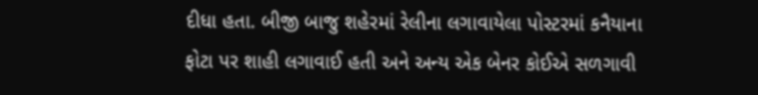દીધા હતા. બીજી બાજુ શહેરમાં રેલીના લગાવાયેલા પોસ્ટરમાં કનૈયાના ફોટા પર શાહી લગાવાઈ હતી અને અન્ય એક બેનર કોઈએ સળગાવી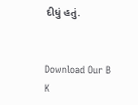દીધું હતું.


Download Our B K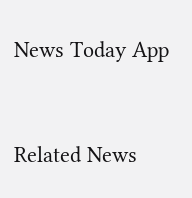News Today App



Related News